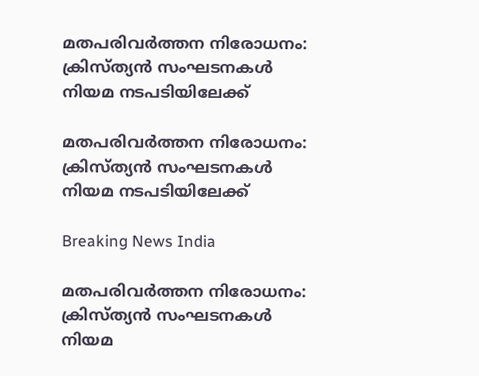മതപരിവര്‍ത്തന നിരോധനം: ക്രിസ്ത്യന്‍ സംഘടനകള്‍ നിയമ നടപടിയിലേക്ക്

മതപരിവര്‍ത്തന നിരോധനം: ക്രിസ്ത്യന്‍ സംഘടനകള്‍ നിയമ നടപടിയിലേക്ക്

Breaking News India

മതപരിവര്‍ത്തന നിരോധനം: ക്രിസ്ത്യന്‍ സംഘടനകള്‍ നിയമ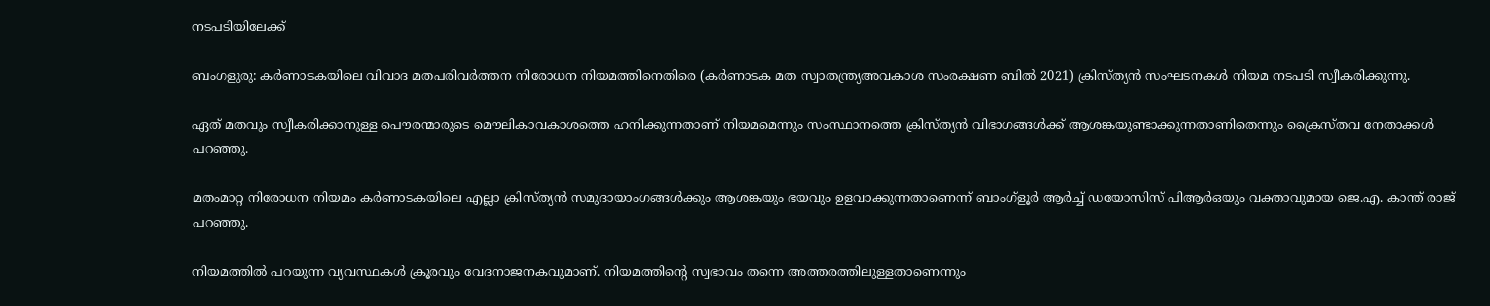നടപടിയിലേക്ക്

ബംഗളുരു: കര്‍ണാടകയിലെ വിവാദ മതപരിവര്‍ത്തന നിരോധന നിയമത്തിനെതിരെ (കര്‍ണാടക മത സ്വാതന്ത്ര്യഅവകാശ സംരക്ഷണ ബില്‍ 2021) ക്രിസ്ത്യന്‍ സംഘടനകള്‍ നിയമ നടപടി സ്വീകരിക്കുന്നു.

ഏത് മതവും സ്വീകരിക്കാനുള്ള പൌരന്മാരുടെ മൌലികാവകാശത്തെ ഹനിക്കുന്നതാണ് നിയമമെന്നും സംസ്ഥാനത്തെ ക്രിസ്ത്യന്‍ വിഭാഗങ്ങള്‍ക്ക് ആശങ്കയുണ്ടാക്കുന്നതാണിതെന്നും ക്രൈസ്തവ നേതാക്കള്‍ പറഞ്ഞു.

മതംമാറ്റ നിരോധന നിയമം കര്‍ണാടകയിലെ എല്ലാ ക്രിസ്ത്യന്‍ സമുദായാംഗങ്ങള്‍ക്കും ആശങ്കയും ഭയവും ഉളവാക്കുന്നതാണെന്ന് ബാംഗ്ളൂര്‍ ആര്‍ച്ച് ഡയോസിസ് പിആര്‍ഒയും വക്താവുമായ ജെ.എ. കാന്ത് രാജ് പറഞ്ഞു.

നിയമത്തില്‍ പറയുന്ന വ്യവസ്ഥകള്‍ ക്രൂരവും വേദനാജനകവുമാണ്. നിയമത്തിന്റെ സ്വഭാവം തന്നെ അത്തരത്തിലുള്ളതാണെന്നും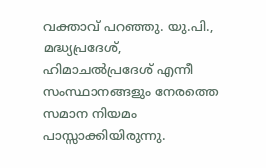വക്താവ് പറഞ്ഞു. യു.പി., മദ്ധ്യപ്രദേശ്, ഹിമാചല്‍പ്രദേശ് എന്നീ സംസ്ഥാനങ്ങളും നേരത്തെ സമാന നിയമം പാസ്സാക്കിയിരുന്നു.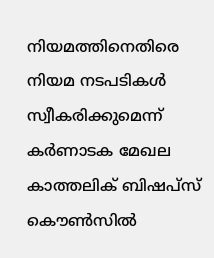നിയമത്തിനെതിരെ നിയമ നടപടികള്‍ സ്വീകരിക്കുമെന്ന് കര്‍ണാടക മേഖല കാത്തലിക് ബിഷപ്സ് കൌണ്‍സില്‍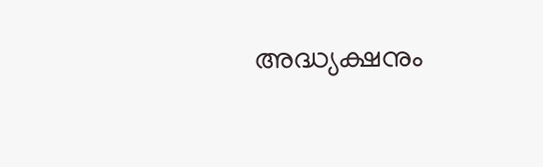അദ്ധ്യക്ഷനും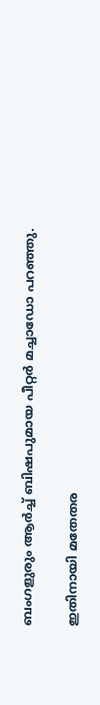ബംഗളുരും ആര്‍ച്ച് ബിഷപുമായ പീറ്റര്‍ മച്ചാഡോ പറഞ്ഞു.

ഇതിനായി മതേതര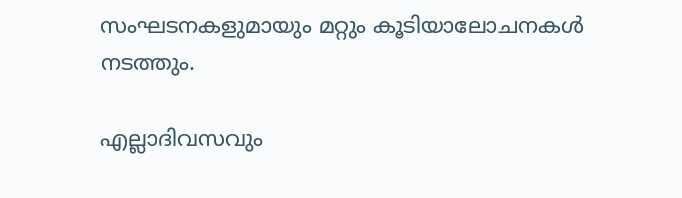സംഘടനകളുമായും മറ്റും കൂടിയാലോചനകള്‍ നടത്തും.

എല്ലാദിവസവും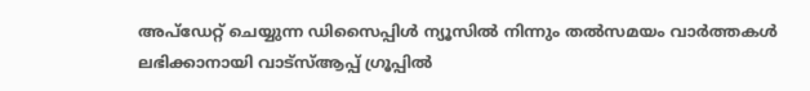അപ്ഡേറ്റ് ചെയ്യുന്ന ഡിസൈപ്പിൾ ന്യൂസിൽ നിന്നും തൽസമയം വാർത്തകൾ ലഭിക്കാനായി വാട്സ്ആപ്പ് ഗ്രൂപ്പിൽ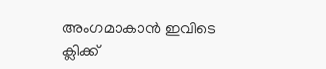അംഗമാകാൻ ഇവിടെ ക്ലിക്ക്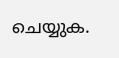ചെയ്യുക.